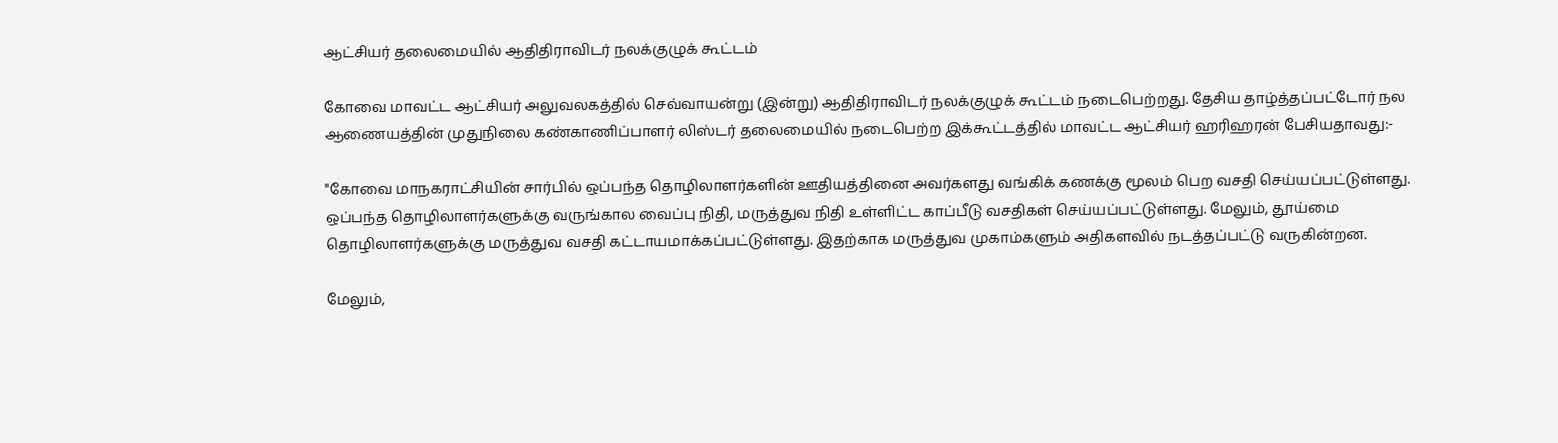ஆட்சியர் தலைமையில் ஆதிதிராவிடர் நலக்குழுக் கூட்டம்

கோவை மாவட்ட ஆட்சியர் அலுவலகத்தில் செவ்வாயன்று (இன்று) ஆதிதிராவிடர் நலக்குழுக் கூட்டம் நடைபெற்றது. தேசிய தாழ்த்தப்பட்டோர் நல ஆணையத்தின் முதுநிலை கண்காணிப்பாளர் லிஸ்டர் தலைமையில் நடைபெற்ற இக்கூட்டத்தில் மாவட்ட ஆட்சியர் ஹரிஹரன் பேசியதாவது:-

''கோவை மாநகராட்சியின் சார்பில் ஒப்பந்த தொழிலாளர்களின் ஊதியத்தினை அவர்களது வங்கிக் கணக்கு மூலம் பெற வசதி செய்யப்பட்டுள்ளது. ஒப்பந்த தொழிலாளர்களுக்கு வருங்கால வைப்பு நிதி, மருத்துவ நிதி உள்ளிட்ட காப்பீடு வசதிகள் செய்யப்பட்டுள்ளது. மேலும், தூய்மை தொழிலாளர்களுக்கு மருத்துவ வசதி கட்டாயமாக்கப்பட்டுள்ளது. இதற்காக மருத்துவ முகாம்களும் அதிகளவில் நடத்தப்பட்டு வருகின்றன.

மேலும்,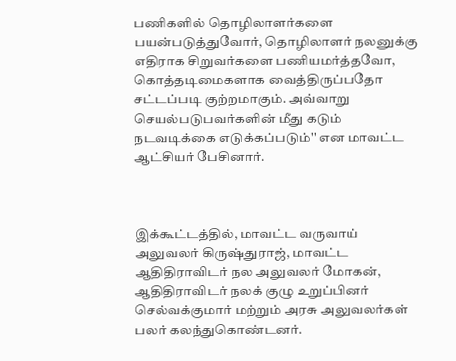பணிகளில் தொழிலாளர்களை பயன்படுத்துவோர், தொழிலாளர் நலனுக்கு எதிராக சிறுவர்களை பணியமர்த்தவோ, கொத்தடிமைகளாக வைத்திருப்பதோ சட்டப்படி குற்றமாகும். அவ்வாறு செயல்படுபவர்களின் மீது கடும் நடவடிக்கை எடுக்கப்படும்'' என மாவட்ட ஆட்சியர் பேசினார்.



இக்கூட்டத்தில், மாவட்ட வருவாய் அலுவலர் கிருஷ்துராஜ், மாவட்ட ஆதிதிராவிடர் நல அலுவலர் மோகன், ஆதிதிராவிடர் நலக் குழு உறுப்பினர் செல்வக்குமார் மற்றும் அரசு அலுவலர்கள் பலர் கலந்துகொண்டனர்.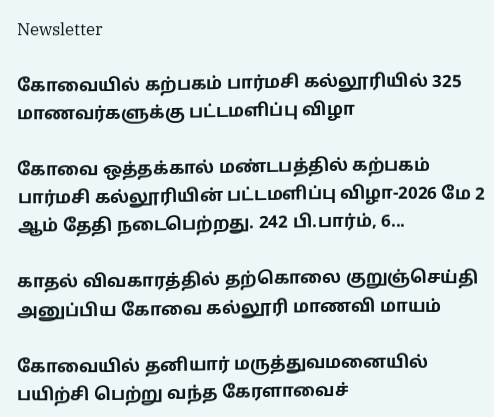Newsletter

கோவையில் கற்பகம் பார்மசி கல்லூரியில் 325 மாணவர்களுக்கு பட்டமளிப்பு விழா

கோவை ஒத்தக்கால் மண்டபத்தில் கற்பகம் பார்மசி கல்லூரியின் பட்டமளிப்பு விழா-2026 மே 2 ஆம் தேதி நடைபெற்றது. 242 பி.பார்ம், 6...

காதல் விவகாரத்தில் தற்கொலை குறுஞ்செய்தி அனுப்பிய கோவை கல்லூரி மாணவி மாயம்

கோவையில் தனியார் மருத்துவமனையில் பயிற்சி பெற்று வந்த கேரளாவைச்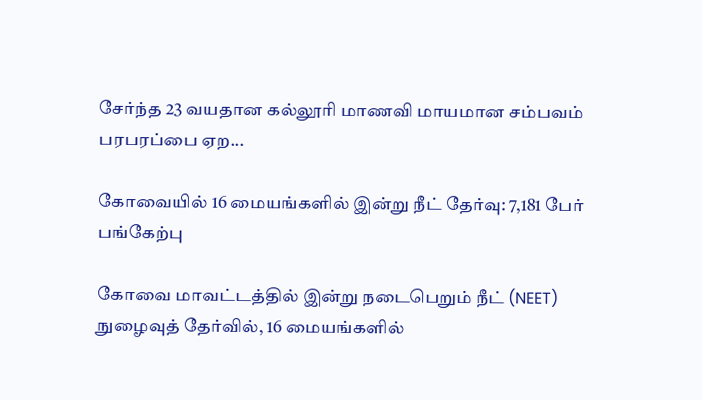சேர்ந்த 23 வயதான கல்லூரி மாணவி மாயமான சம்பவம் பரபரப்பை ஏற...

கோவையில் 16 மையங்களில் இன்று நீட் தேர்வு: 7,181 பேர் பங்கேற்பு

கோவை மாவட்டத்தில் இன்று நடைபெறும் நீட் (NEET) நுழைவுத் தேர்வில், 16 மையங்களில்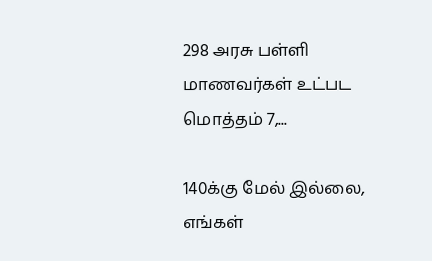298 அரசு பள்ளி மாணவர்கள் உட்பட மொத்தம் 7,...

140க்கு மேல் இல்லை, எங்கள்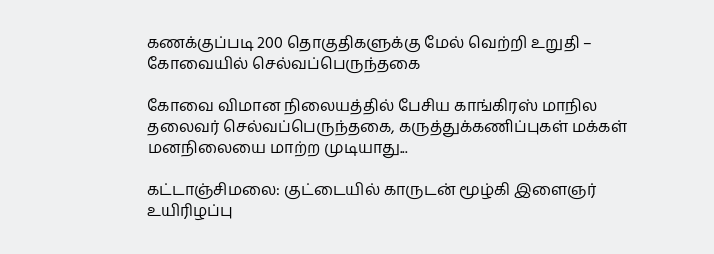கணக்குப்படி 200 தொகுதிகளுக்கு மேல் வெற்றி உறுதி – கோவையில் செல்வப்பெருந்தகை

கோவை விமான நிலையத்தில் பேசிய காங்கிரஸ் மாநில தலைவர் செல்வப்பெருந்தகை, கருத்துக்கணிப்புகள் மக்கள் மனநிலையை மாற்ற முடியாது...

கட்டாஞ்சிமலை: குட்டையில் காருடன் மூழ்கி இளைஞர் உயிரிழப்பு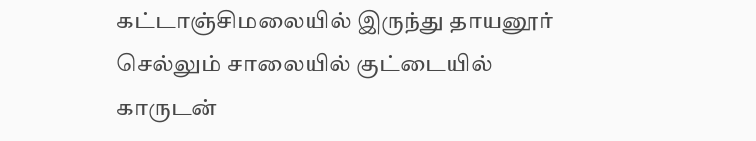கட்டாஞ்சிமலையில் இருந்து தாயனூர் செல்லும் சாலையில் குட்டையில் காருடன்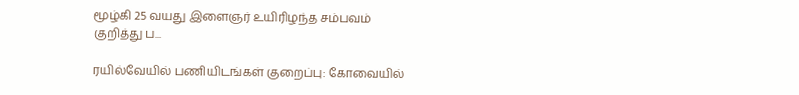மூழ்கி 25 வயது இளைஞர் உயிரிழந்த சம்பவம் குறித்து ப...

ரயில்வேயில் பணியிடங்கள் குறைப்பு: கோவையில்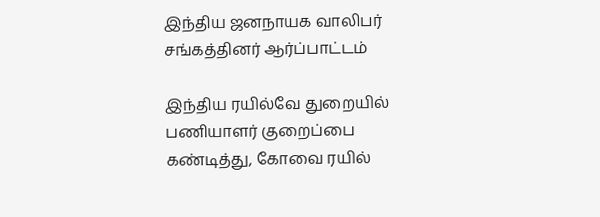இந்திய ஜனநாயக வாலிபர் சங்கத்தினர் ஆர்ப்பாட்டம்

இந்திய ரயில்வே துறையில் பணியாளர் குறைப்பை கண்டித்து, கோவை ரயில்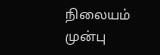நிலையம் முன்பு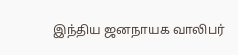இந்திய ஜனநாயக வாலிபர்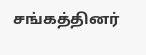சங்கத்தினர்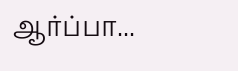ஆர்ப்பா...